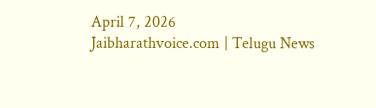April 7, 2026
Jaibharathvoice.com | Telugu News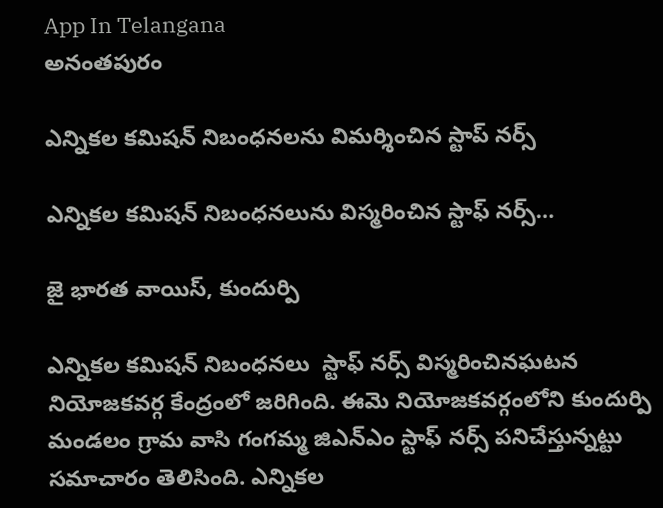App In Telangana
అనంతపురం

ఎన్నికల కమిషన్ నిబంధనలను విమర్శించిన స్టాప్ నర్స్

ఎన్నికల కమిషన్ నిబంధనలును విస్మరించిన స్టాఫ్ నర్స్…

జై భారత వాయిస్, కుందుర్పి

ఎన్నికల కమిషన్ నిబంధనలు  స్టాఫ్ నర్స్ విస్మరించినఘటన నియోజకవర్గ కేంద్రంలో జరిగింది. ఈమె నియోజకవర్గంలోని కుందుర్పి మండలం గ్రామ వాసి గంగమ్మ జిఎన్ఎం స్టాఫ్ నర్స్ పనిచేస్తున్నట్టు సమాచారం తెలిసింది. ఎన్నికల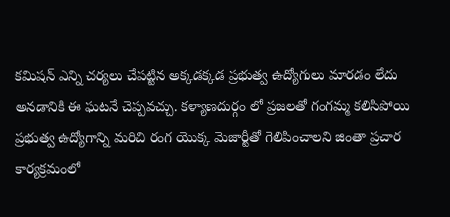కమిషన్ ఎన్ని చర్యలు చేపట్టిన అక్కడక్కడ ప్రభుత్వ ఉద్యోగులు మారడం లేదు అనడానికి ఈ ఘటనే చెప్పవచ్చు. కళ్యాణదుర్గం లో ప్రజలతో గంగమ్మ కలిసిపోయి ప్రభుత్వ ఉద్యోగాన్ని మరిచి రంగ యొక్క మెజార్టీతో గెలిపించాలని జింతా ప్రచార కార్యక్రమంలో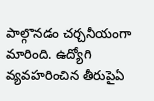పాల్గొనడం చర్చనీయంగా మారింది. ఉద్యోగి వ్యవహరించిన తీరుపైఏ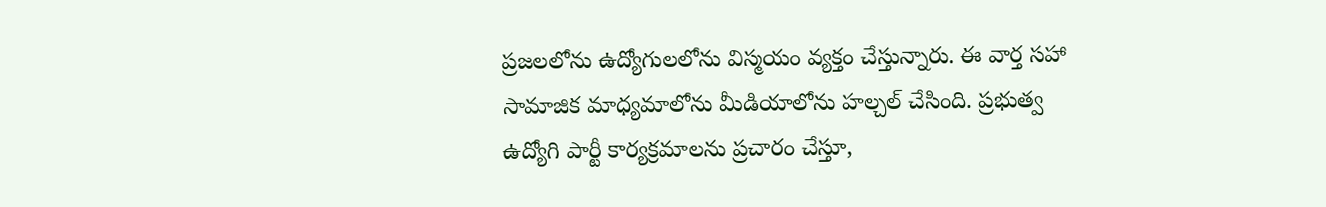ప్రజలలోను ఉద్యోగులలోను విస్మయం వ్యక్తం చేస్తున్నారు. ఈ వార్త సహా సామాజిక మాధ్యమాలోను మీడియాలోను హల్చల్ చేసింది. ప్రభుత్వ ఉద్యోగి పార్టీ కార్యక్రమాలను ప్రచారం చేస్తూ,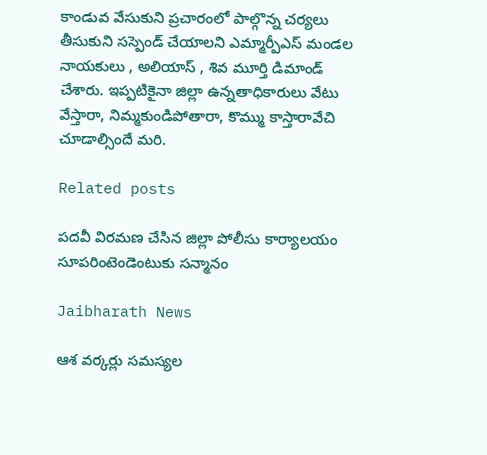కాండువ వేసుకుని ప్రచారంలో పాల్గొన్న చర్యలు తీసుకుని సస్పెండ్ చేయాలని ఎమ్మార్పీఎస్ మండల నాయకులు , అలియాస్ , శివ మూర్తి డిమాండ్ చేశారు. ఇప్పటికైనా జిల్లా ఉన్నతాధికారులు వేటు వేస్తారా, నిమ్మకుండిపోతారా, కొమ్ము కాస్తారావేచి చూడాల్సిందే మరి.

Related posts

పదవీ విరమణ చేసిన జిల్లా పోలీసు కార్యాలయం సూపరింటెండెంటుకు సన్మానం

Jaibharath News

ఆశ వర్కర్లు సమస్యల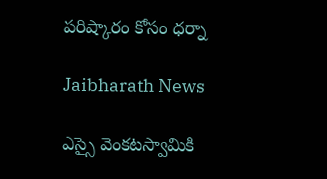పరిష్కారం కోసం ధర్నా

Jaibharath News

ఎస్సై వెంకటస్వామికి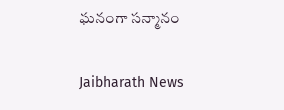ఘనంగా సన్మానం

Jaibharath News